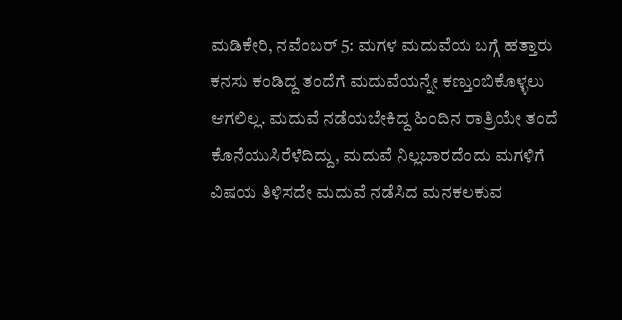ಮಡಿಕೇರಿ, ನವೆಂಬರ್ 5: ಮಗಳ ಮದುವೆಯ ಬಗ್ಗೆ ಹತ್ತಾರು ಕನಸು ಕಂಡಿದ್ದ ತಂದೆಗೆ ಮದುವೆಯನ್ನೇ ಕಣ್ತುಂಬಿಕೊಳ್ಳಲು ಆಗಲಿಲ್ಲ. ಮದುವೆ ನಡೆಯಬೇಕಿದ್ದ ಹಿಂದಿನ ರಾತ್ರಿಯೇ ತಂದೆ ಕೊನೆಯುಸಿರೆಳೆದಿದ್ದು, ಮದುವೆ ನಿಲ್ಲಬಾರದೆಂದು ಮಗಳಿಗೆ ವಿಷಯ ತಿಳಿಸದೇ ಮದುವೆ ನಡೆಸಿದ ಮನಕಲಕುವ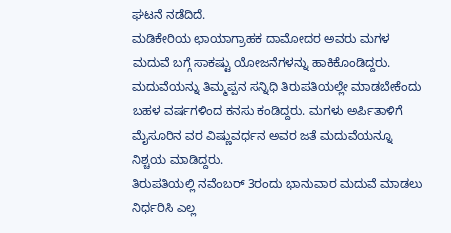ಘಟನೆ ನಡೆದಿದೆ.
ಮಡಿಕೇರಿಯ ಛಾಯಾಗ್ರಾಹಕ ದಾಮೋದರ ಅವರು ಮಗಳ ಮದುವೆ ಬಗ್ಗೆ ಸಾಕಷ್ಟು ಯೋಜನೆಗಳನ್ನು ಹಾಕಿಕೊಂಡಿದ್ದರು. ಮದುವೆಯನ್ನು ತಿಮ್ಮಪ್ಪನ ಸನ್ನಿಧಿ ತಿರುಪತಿಯಲ್ಲೇ ಮಾಡಬೇಕೆಂದು ಬಹಳ ವರ್ಷಗಳಿಂದ ಕನಸು ಕಂಡಿದ್ದರು. ಮಗಳು ಅರ್ಪಿತಾಳಿಗೆ ಮೈಸೂರಿನ ವರ ವಿಷ್ಣುವರ್ಧನ ಅವರ ಜತೆ ಮದುವೆಯನ್ನೂ ನಿಶ್ಚಯ ಮಾಡಿದ್ದರು.
ತಿರುಪತಿಯಲ್ಲಿ ನವೆಂಬರ್ 3ರಂದು ಭಾನುವಾರ ಮದುವೆ ಮಾಡಲು ನಿರ್ಧರಿಸಿ ಎಲ್ಲ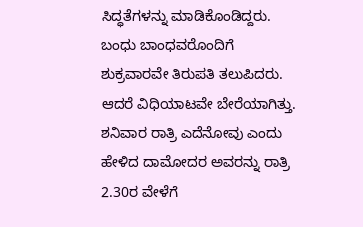ಸಿದ್ಧತೆಗಳನ್ನು ಮಾಡಿಕೊಂಡಿದ್ದರು. ಬಂಧು ಬಾಂಧವರೊಂದಿಗೆ ಶುಕ್ರವಾರವೇ ತಿರುಪತಿ ತಲುಪಿದರು. ಆದರೆ ವಿಧಿಯಾಟವೇ ಬೇರೆಯಾಗಿತ್ತು. ಶನಿವಾರ ರಾತ್ರಿ ಎದೆನೋವು ಎಂದು ಹೇಳಿದ ದಾಮೋದರ ಅವರನ್ನು ರಾತ್ರಿ 2.30ರ ವೇಳೆಗೆ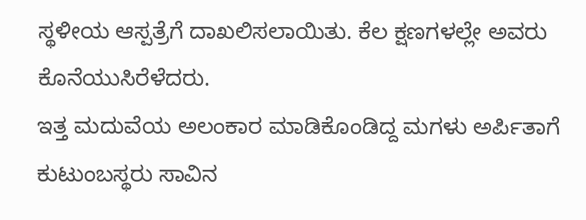ಸ್ಥಳೀಯ ಆಸ್ಪತ್ರೆಗೆ ದಾಖಲಿಸಲಾಯಿತು. ಕೆಲ ಕ್ಷಣಗಳಲ್ಲೇ ಅವರು ಕೊನೆಯುಸಿರೆಳೆದರು.
ಇತ್ತ ಮದುವೆಯ ಅಲಂಕಾರ ಮಾಡಿಕೊಂಡಿದ್ದ ಮಗಳು ಅರ್ಪಿತಾಗೆ ಕುಟುಂಬಸ್ಥರು ಸಾವಿನ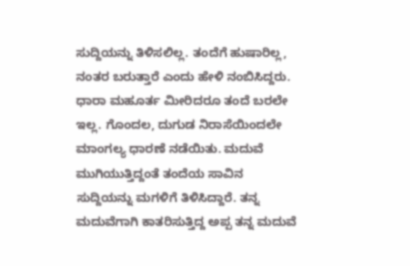ಸುದ್ದಿಯನ್ನು ತಿಳಿಸಲಿಲ್ಲ. ತಂದೆಗೆ ಹುಷಾರಿಲ್ಲ, ನಂತರ ಬರುತ್ತಾರೆ ಎಂದು ಹೇಳಿ ನಂಬಿಸಿದ್ದರು. ಧಾರಾ ಮಹೂರ್ತ ಮೀರಿದರೂ ತಂದೆ ಬರಲೇ ಇಲ್ಲ. ಗೊಂದಲ, ದುಗುಡ ನಿರಾಸೆಯಿಂದಲೇ ಮಾಂಗಲ್ಯ ಧಾರಣೆ ನಡೆಯಿತು. ಮದುವೆ ಮುಗಿಯುತ್ತಿದ್ದಂತೆ ತಂದೆಯ ಸಾವಿನ ಸುದ್ದಿಯನ್ನು ಮಗಳಿಗೆ ತಿಳಿಸಿದ್ದಾರೆ. ತನ್ನ ಮದುವೆಗಾಗಿ ಕಾತರಿಸುತ್ತಿದ್ದ ಅಪ್ಪ ತನ್ನ ಮದುವೆ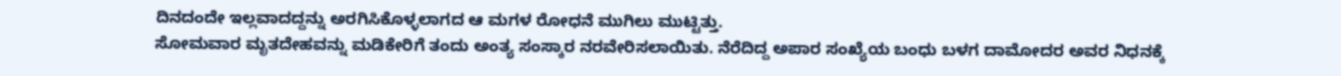ದಿನದಂದೇ ಇಲ್ಲವಾದದ್ದನ್ನು ಅರಗಿಸಿಕೊಳ್ಳಲಾಗದ ಆ ಮಗಳ ರೋಧನೆ ಮುಗಿಲು ಮುಟ್ಟಿತ್ತು.
ಸೋಮವಾರ ಮೃತದೇಹವನ್ನು ಮಡಿಕೇರಿಗೆ ತಂದು ಅಂತ್ಯ ಸಂಸ್ಕಾರ ನರವೇರಿಸಲಾಯಿತು. ನೆರೆದಿದ್ದ ಅಪಾರ ಸಂಖ್ಯೆಯ ಬಂಧು ಬಳಗ ದಾಮೋದರ ಅವರ ನಿಧನಕ್ಕೆ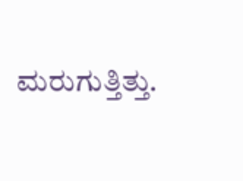ಮರುಗುತ್ತಿತ್ತು.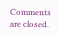Comments are closed.